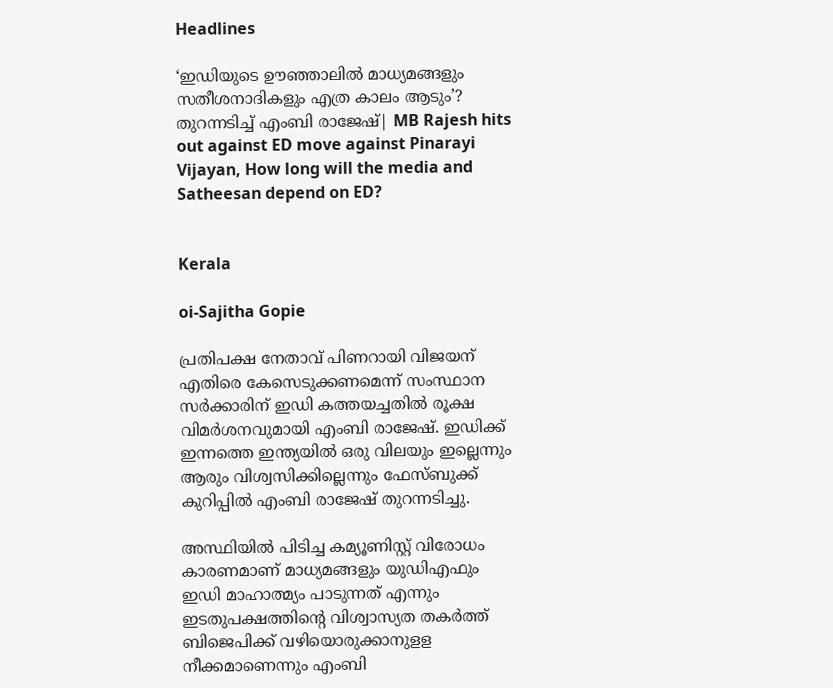Headlines

‘ഇഡിയുടെ ഊഞ്ഞാലിൽ മാധ്യമങ്ങളും സതീശനാദികളും എത്ര കാലം ആടും’? തുറന്നടിച്ച് എംബി രാജേഷ്| MB Rajesh hits out against ED move against Pinarayi Vijayan, How long will the media and Satheesan depend on ED?


Kerala

oi-Sajitha Gopie

പ്രതിപക്ഷ നേതാവ് പിണറായി വിജയന് എതിരെ കേസെടുക്കണമെന്ന് സംസ്ഥാന സർക്കാരിന് ഇഡി കത്തയച്ചതിൽ രൂക്ഷ വിമർശനവുമായി എംബി രാജേഷ്. ഇഡിക്ക് ഇന്നത്തെ ഇന്ത്യയിൽ ഒരു വിലയും ഇല്ലെന്നും ആരും വിശ്വസിക്കില്ലെന്നും ഫേസ്ബുക്ക് കുറിപ്പിൽ എംബി രാജേഷ് തുറന്നടിച്ചു.

അസ്ഥിയിൽ പിടിച്ച കമ്യൂണിസ്റ്റ് വിരോധം കാരണമാണ് മാധ്യമങ്ങളും യുഡിഎഫും ഇഡി മാഹാത്മ്യം പാടുന്നത് എന്നും ഇടതുപക്ഷത്തിന്റെ വിശ്വാസ്യത തകർത്ത് ബിജെപിക്ക് വഴിയൊരുക്കാനുളള നീക്കമാണെന്നും എംബി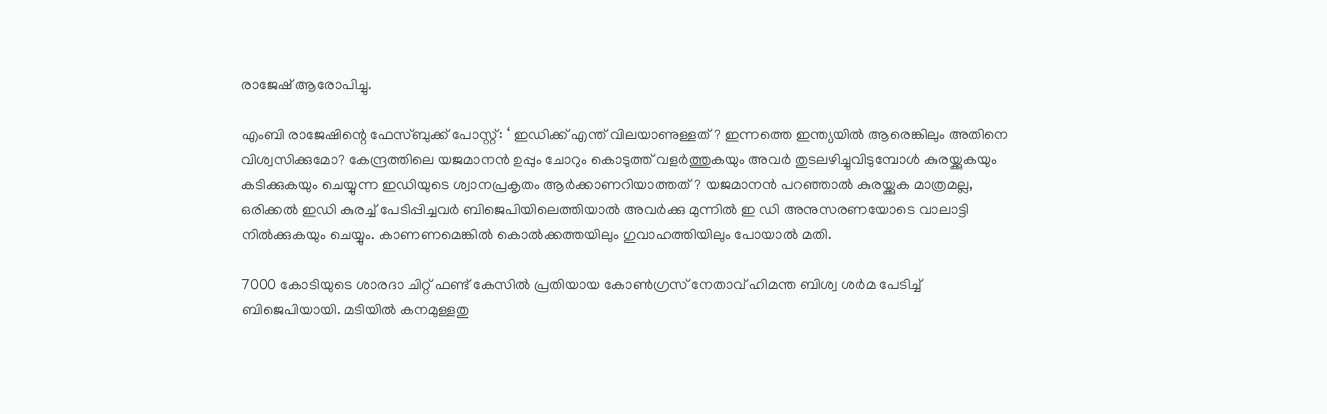രാജേഷ് ആരോപിച്ചു.

എംബി രാജേഷിന്റെ ഫേസ്ബുക്ക് പോസ്റ്റ്: ‘ ഇഡിക്ക് എന്ത് വിലയാണുള്ളത്? ഇന്നത്തെ ഇന്ത്യയിൽ ആരെങ്കിലും അതിനെ വിശ്വസിക്കുമോ? കേന്ദ്രത്തിലെ യജമാനൻ ഉപ്പും ചോറും കൊടുത്ത് വളർത്തുകയും അവർ തുടലഴിച്ചുവിടുമ്പോൾ കുരയ്ക്കുകയും കടിക്കുകയും ചെയ്യുന്ന ഇഡിയുടെ ശ്വാനപ്രകൃതം ആർക്കാണറിയാത്തത്? യജമാനൻ പറഞ്ഞാൽ കുരയ്ക്കുക മാത്രമല്ല, ഒരിക്കൽ ഇഡി കുരച്ച് പേടിപ്പിച്ചവർ ബിജെപിയിലെത്തിയാൽ അവർക്കു മുന്നിൽ ഇ ഡി അനുസരണയോടെ വാലാട്ടി നിൽക്കുകയും ചെയ്യും. കാണണമെങ്കിൽ കൊൽക്കത്തയിലും ഗുവാഹത്തിയിലും പോയാൽ മതി.

7000 കോടിയുടെ ശാരദാ ചിറ്റ് ഫണ്ട് കേസിൽ പ്രതിയായ കോൺഗ്രസ് നേതാവ് ഹിമന്ത ബിശ്വ ശർമ പേടിച്ച് ബിജെപിയായി. മടിയിൽ കനമുള്ളതു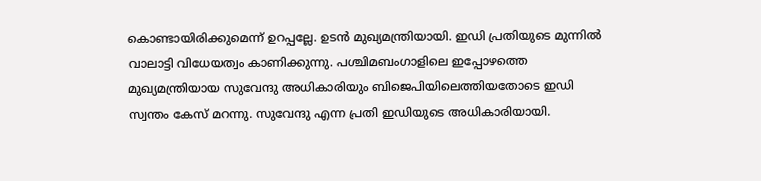കൊണ്ടായിരിക്കുമെന്ന് ഉറപ്പല്ലേ. ഉടൻ മുഖ്യമന്ത്രിയായി. ഇഡി പ്രതിയുടെ മുന്നിൽ വാലാട്ടി വിധേയത്വം കാണിക്കുന്നു. പശ്ചിമബംഗാളിലെ ഇപ്പോഴത്തെ മുഖ്യമന്ത്രിയായ സുവേന്ദു അധികാരിയും ബിജെപിയിലെത്തിയതോടെ ഇഡി സ്വന്തം കേസ് മറന്നു. സുവേന്ദു എന്ന പ്രതി ഇഡിയുടെ അധികാരിയായി.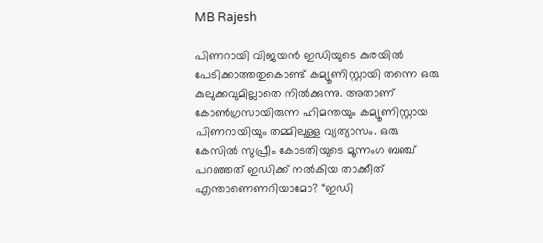MB Rajesh

പിണറായി വിജയൻ ഇഡിയുടെ കുരയിൽ പേടിക്കാത്തതുകൊണ്ട് കമ്യൂണിസ്റ്റായി തന്നെ ഒരു കുലുക്കവുമില്ലാതെ നിൽക്കുന്നു. അതാണ് കോൺഗ്രസായിരുന്ന ഹിമന്തയും കമ്യൂണിസ്റ്റായ പിണറായിയും തമ്മിലുള്ള വ്യത്യാസം. ഒരു കേസിൽ സുപ്രീം കോടതിയുടെ മൂന്നംഗ ബഞ്ച് പറഞ്ഞത് ഇഡിക്ക് നൽകിയ താക്കീത് എന്താണെണറിയാമോ? “ഇഡി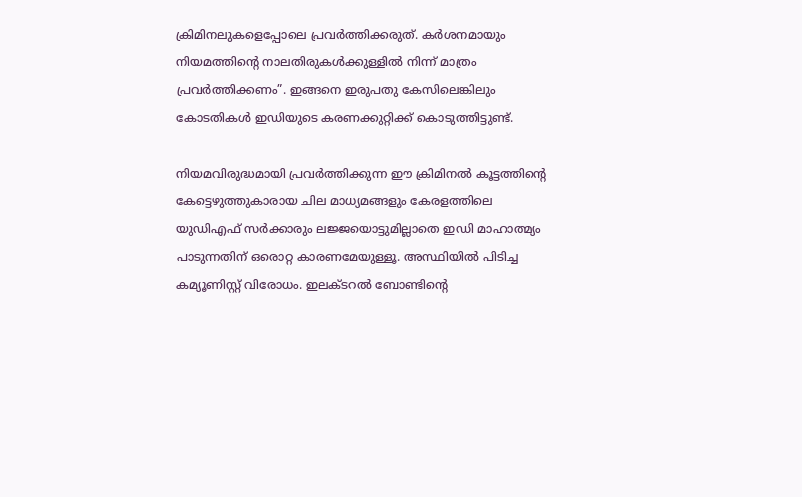ക്രിമിനലുകളെപ്പോലെ പ്രവർത്തിക്കരുത്. കർശനമായും നിയമത്തിൻ്റെ നാലതിരുകൾക്കുള്ളിൽ നിന്ന് മാത്രം പ്രവർത്തിക്കണം”. ഇങ്ങനെ ഇരുപതു കേസിലെങ്കിലും കോടതികൾ ഇഡിയുടെ കരണക്കുറ്റിക്ക് കൊടുത്തിട്ടുണ്ട്.

നിയമവിരുദ്ധമായി പ്രവർത്തിക്കുന്ന ഈ ക്രിമിനൽ കൂട്ടത്തിന്റെ കേട്ടെഴുത്തുകാരായ ചില മാധ്യമങ്ങളും കേരളത്തിലെ യുഡിഎഫ് സർക്കാരും ലജ്ജയൊട്ടുമില്ലാതെ ഇഡി മാഹാത്മ്യം പാടുന്നതിന് ഒരൊറ്റ കാരണമേയുള്ളൂ. അസ്ഥിയിൽ പിടിച്ച കമ്യൂണിസ്റ്റ് വിരോധം. ഇലക്ടറൽ ബോണ്ടിന്റെ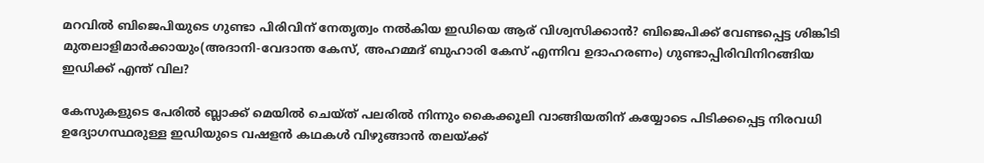മറവിൽ ബിജെപിയുടെ ഗുണ്ടാ പിരിവിന് നേതൃത്വം നൽകിയ ഇഡിയെ ആര് വിശ്വസിക്കാൻ? ബിജെപിക്ക് വേണ്ടപ്പെട്ട ശിങ്കിടി മുതലാളിമാർക്കായും(അദാനി-വേദാന്ത കേസ്, അഹമ്മദ് ബുഹാരി കേസ് എന്നിവ ഉദാഹരണം) ഗുണ്ടാപ്പിരിവിനിറങ്ങിയ ഇഡിക്ക് എന്ത് വില?

കേസുകളുടെ പേരിൽ ബ്ലാക്ക് മെയിൽ ചെയ്ത് പലരിൽ നിന്നും കൈക്കൂലി വാങ്ങിയതിന് കയ്യോടെ പിടിക്കപ്പെട്ട നിരവധി ഉദ്യോഗസ്ഥരുള്ള ഇഡിയുടെ വഷളൻ കഥകൾ വിഴുങ്ങാൻ തലയ്ക്ക്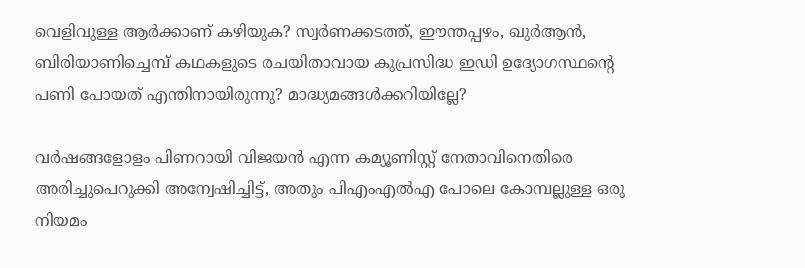വെളിവുള്ള ആർക്കാണ് കഴിയുക? സ്വർണക്കടത്ത്, ഈന്തപ്പഴം, ഖുർആൻ, ബിരിയാണിച്ചെമ്പ് കഥകളുടെ രചയിതാവായ കുപ്രസിദ്ധ ഇഡി ഉദ്യോഗസ്ഥന്റെ പണി പോയത് എന്തിനായിരുന്നു? മാദ്ധ്യമങ്ങൾക്കറിയില്ലേ?

വർഷങ്ങളോളം പിണറായി വിജയൻ എന്ന കമ്യൂണിസ്റ്റ് നേതാവിനെതിരെ അരിച്ചുപെറുക്കി അന്വേഷിച്ചിട്ട്, അതും പിഎംഎൽഎ പോലെ കോമ്പല്ലുള്ള ഒരു നിയമം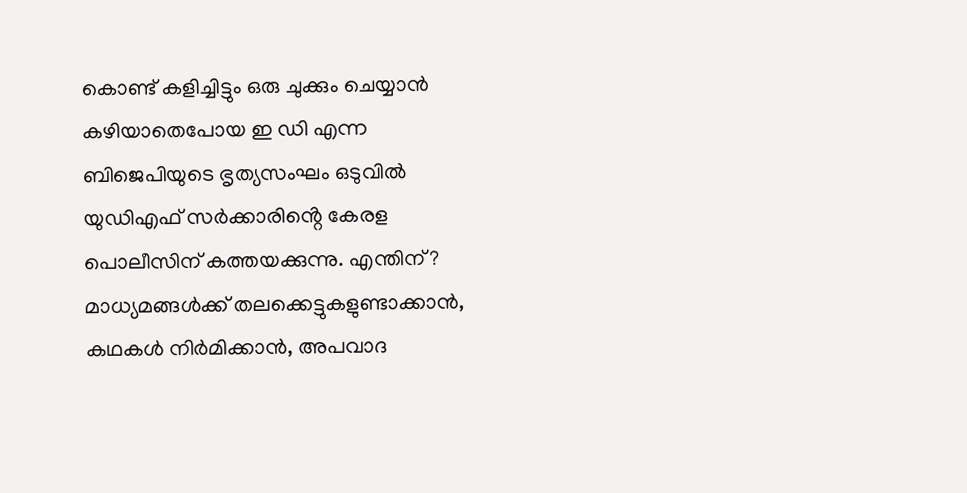കൊണ്ട് കളിച്ചിട്ടും ഒരു ചുക്കും ചെയ്യാൻ കഴിയാതെപോയ ഇ ഡി എന്ന ബിജെപിയുടെ ഭൃത്യസംഘം ഒടുവിൽ യുഡിഎഫ് സർക്കാരിൻ്റെ കേരള പൊലീസിന് കത്തയക്കുന്നു. എന്തിന്? മാധ്യമങ്ങൾക്ക് തലക്കെട്ടുകളുണ്ടാക്കാൻ, കഥകൾ നിർമിക്കാൻ, അപവാദ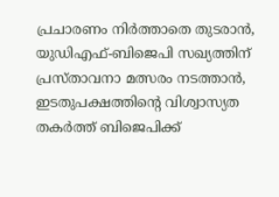പ്രചാരണം നിർത്താതെ തുടരാൻ, യുഡിഎഫ്-ബിജെപി സഖ്യത്തിന് പ്രസ്താവനാ മത്സരം നടത്താൻ, ഇടതുപക്ഷത്തിന്റെ വിശ്വാസ്യത തകർത്ത് ബിജെപിക്ക്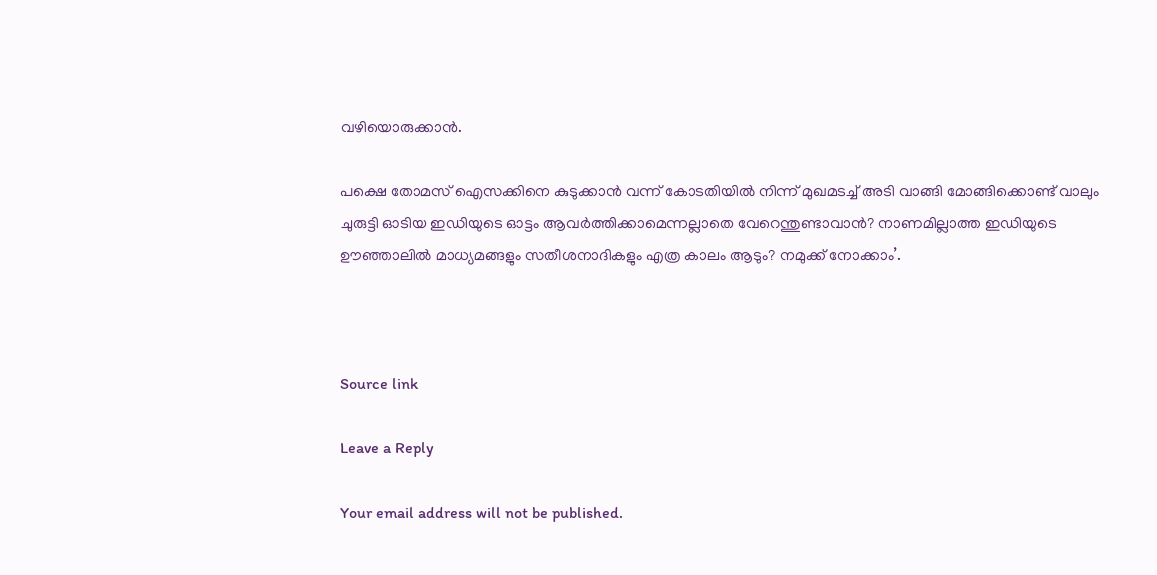വഴിയൊരുക്കാൻ.

പക്ഷെ തോമസ് ഐസക്കിനെ കുടുക്കാൻ വന്ന് കോടതിയിൽ നിന്ന് മുഖമടച്ച് അടി വാങ്ങി മോങ്ങിക്കൊണ്ട് വാലും ചുരുട്ടി ഓടിയ ഇഡിയുടെ ഓട്ടം ആവർത്തിക്കാമെന്നല്ലാതെ വേറെന്തുണ്ടാവാൻ? നാണമില്ലാത്ത ഇഡിയുടെ ഊഞ്ഞാലിൽ മാധ്യമങ്ങളും സതീശനാദികളും എത്ര കാലം ആടും? നമുക്ക് നോക്കാം’.



Source link

Leave a Reply

Your email address will not be published.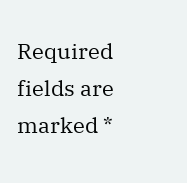Required fields are marked *